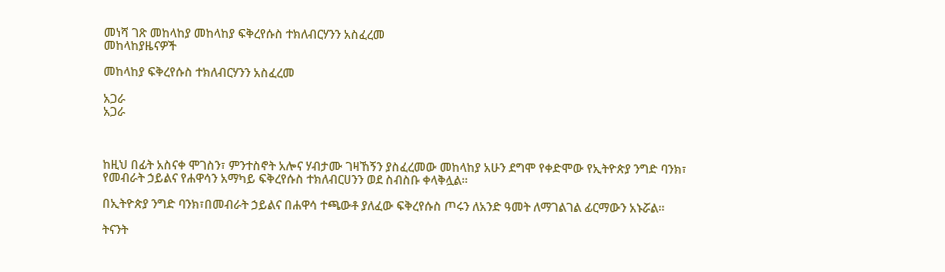መነሻ ገጽ መከላከያ መከላከያ ፍቅረየሱስ ተክለብርሃንን አስፈረመ
መከላከያዜናዎች

መከላከያ ፍቅረየሱስ ተክለብርሃንን አስፈረመ

አጋራ
አጋራ



ከዚህ በፊት አስናቀ ሞገስን፣ ምንተስኖት አሎና ሃብታሙ ገዛኸኝን ያስፈረመው መከላከያ አሁን ደግሞ የቀድሞው የኢትዮጵያ ንግድ ባንክ፣ የመብራት ኃይልና የሐዋሳን አማካይ ፍቅረየሱስ ተክለብርሀንን ወደ ስብስቡ ቀላቅሏል።

በኢትዮጵያ ንግድ ባንክ፣በመብራት ኃይልና በሐዋሳ ተጫውቶ ያለፈው ፍቅረየሱስ ጦሩን ለአንድ ዓመት ለማገልገል ፊርማውን አኑሯል።

ትናንት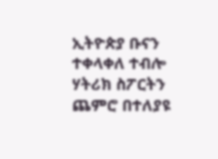ኢትዮጵያ ቡናን ተቀላቀለ ተብሎ ሃትሪክ ስፖርትን ጨምሮ በተለያዩ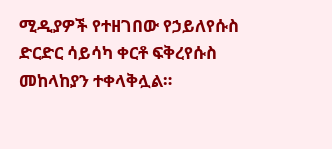ሚዲያዎች የተዘገበው የኃይለየሱስ ድርድር ሳይሳካ ቀርቶ ፍቅረየሱስ መከላከያን ተቀላቅሏል።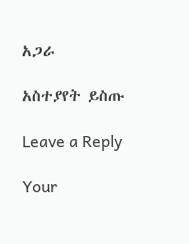አጋራ

አስተያየት ይስጡ

Leave a Reply

Your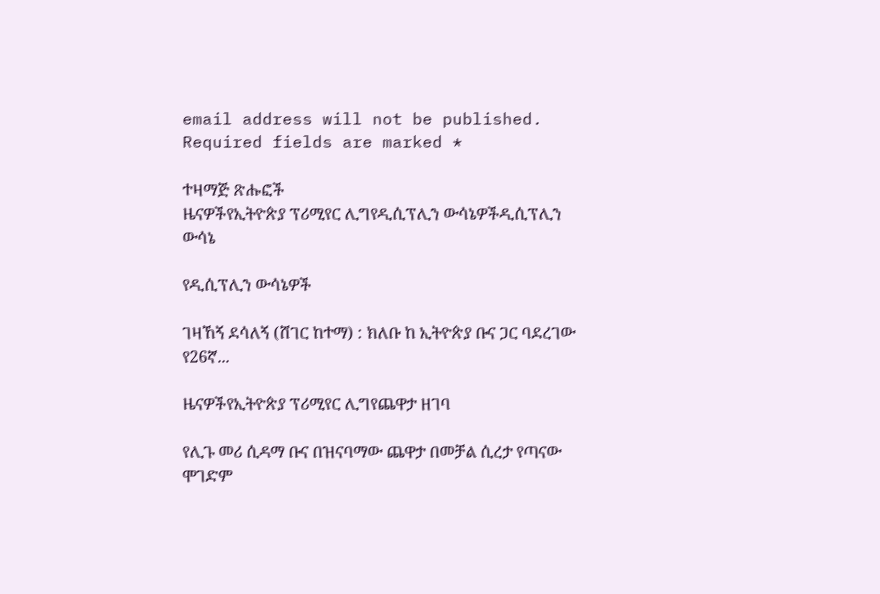email address will not be published. Required fields are marked *

ተዛማጅ ጽሑፎች
ዜናዎችየኢትዮጵያ ፕሪሚየር ሊግየዲሲፕሊን ውሳኔዎችዲሲፕሊን ውሳኔ

የዲሲፕሊን ውሳኔዎች

ገዛኸኝ ደሳለኝ (ሸገር ከተማ) : ክለቡ ከ ኢትዮጵያ ቡና ጋር ባደረገው የ26ኛ...

ዜናዎችየኢትዮጵያ ፕሪሚየር ሊግየጨዋታ ዘገባ

የሊጉ መሪ ሲዳማ ቡና በዝናባማው ጨዋታ በመቻል ሲረታ የጣናው ሞገድም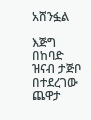አሸንፏል

እጅግ በከባድ ዝናብ ታጅቦ በተደረገው ጨዋታ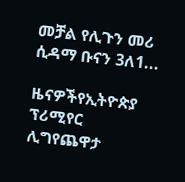መቻል የሊጉን መሪ ሲዳማ ቡናን 3ለ1...

ዜናዎችየኢትዮጵያ ፕሪሚየር ሊግየጨዋታ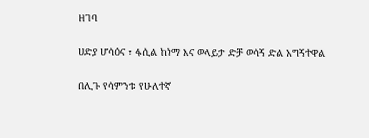ዘገባ

ሀድያ ሆሳዕና ፣ ፋሲል ከነማ እና ወላይታ ድቻ ወሳኝ ድል አግኝተዋል

በሊጉ የሳምንቱ የሁለተኛ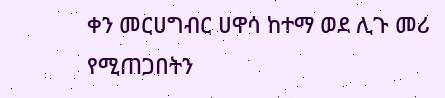ቀን መርሀግብር ሀዋሳ ከተማ ወደ ሊጉ መሪ የሚጠጋበትን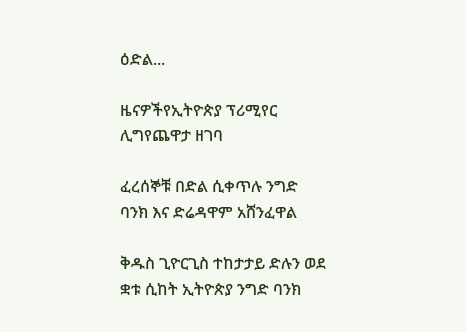ዕድል...

ዜናዎችየኢትዮጵያ ፕሪሚየር ሊግየጨዋታ ዘገባ

ፈረሰኞቹ በድል ሲቀጥሉ ንግድ ባንክ እና ድሬዳዋም አሸንፈዋል

ቅዱስ ጊዮርጊስ ተከታታይ ድሉን ወደ ቋቱ ሲከት ኢትዮጵያ ንግድ ባንክ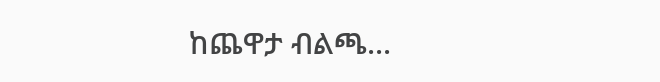ከጨዋታ ብልጫ...